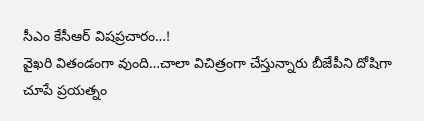సీఎం కేసీఆర్ విషప్రచారం…!
వైఖరి వితండంగా వుంది…చాలా విచిత్రంగా చేస్తున్నారు బీజేపీని దోషిగా చూపే ప్రయత్నం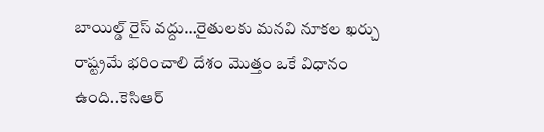బాయిల్డ్ రైస్ వద్దు…రైతులకు మనవి నూకల ఖర్చు రాష్ట్రమే భరించాలి దేశం మొత్తం ఒకే విధానం ఉంది..కెసిఆర్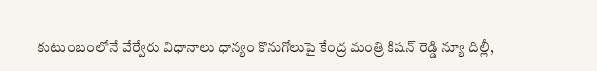కుటుంబంలోనే వేర్వేరు విధానాలు ధాన్యం కొనుగోలుపై కేంద్ర మంత్రి కిషన్ రెడ్డి న్యూ దిల్లీ,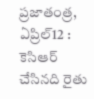ప్రజాతంత్ర, ఏప్రిల్12 : కెసిఆర్ చేసినది రైతు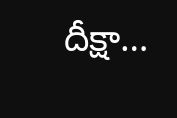దీక్షా…